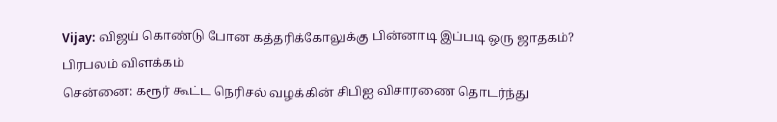Vijay: விஜய் கொண்டு போன கத்தரிக்கோலுக்கு பின்னாடி இப்படி ஒரு ஜாதகம்? பிரபலம் விளக்கம்
சென்னை: கரூர் கூட்ட நெரிசல் வழக்கின் சிபிஐ விசாரணை தொடர்ந்து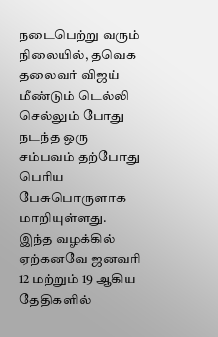நடைபெற்று வரும் நிலையில், தவெக தலைவர் விஜய் மீண்டும் டெல்லி செல்லும் போது நடந்த ஒரு சம்பவம் தற்போது பெரிய பேசுபொருளாக மாறியுள்ளது.
இந்த வழக்கில் ஏற்கனவே ஜனவரி 12 மற்றும் 19 ஆகிய தேதிகளில்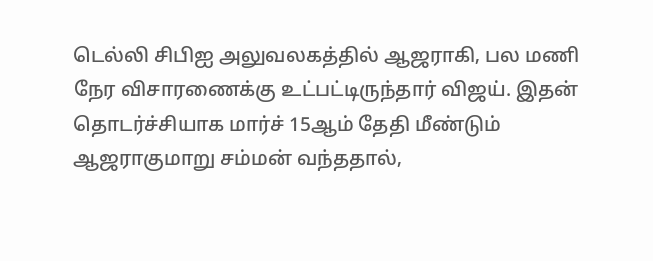டெல்லி சிபிஐ அலுவலகத்தில் ஆஜராகி, பல மணி நேர விசாரணைக்கு உட்பட்டிருந்தார் விஜய். இதன் தொடர்ச்சியாக மார்ச் 15ஆம் தேதி மீண்டும் ஆஜராகுமாறு சம்மன் வந்ததால்,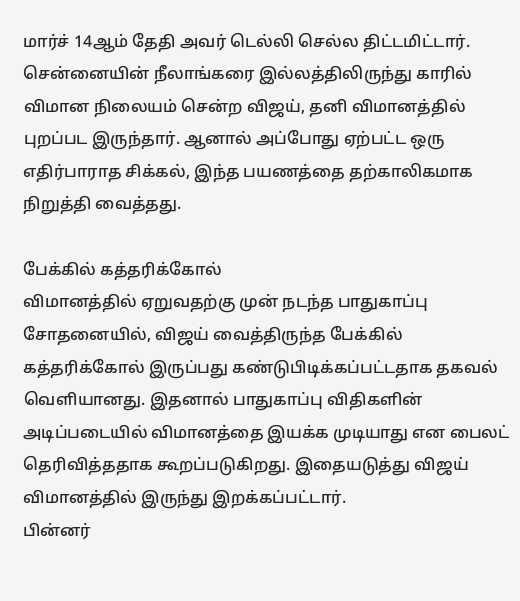மார்ச் 14ஆம் தேதி அவர் டெல்லி செல்ல திட்டமிட்டார்.
சென்னையின் நீலாங்கரை இல்லத்திலிருந்து காரில் விமான நிலையம் சென்ற விஜய், தனி விமானத்தில் புறப்பட இருந்தார். ஆனால் அப்போது ஏற்பட்ட ஒரு எதிர்பாராத சிக்கல், இந்த பயணத்தை தற்காலிகமாக நிறுத்தி வைத்தது.

பேக்கில் கத்தரிக்கோல்
விமானத்தில் ஏறுவதற்கு முன் நடந்த பாதுகாப்பு சோதனையில், விஜய் வைத்திருந்த பேக்கில் கத்தரிக்கோல் இருப்பது கண்டுபிடிக்கப்பட்டதாக தகவல் வெளியானது. இதனால் பாதுகாப்பு விதிகளின் அடிப்படையில் விமானத்தை இயக்க முடியாது என பைலட் தெரிவித்ததாக கூறப்படுகிறது. இதையடுத்து விஜய் விமானத்தில் இருந்து இறக்கப்பட்டார்.
பின்னர்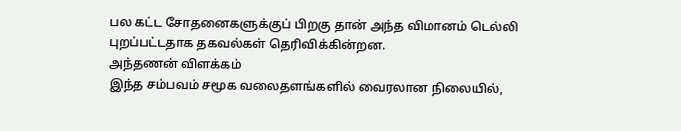பல கட்ட சோதனைகளுக்குப் பிறகு தான் அந்த விமானம் டெல்லி புறப்பட்டதாக தகவல்கள் தெரிவிக்கின்றன.
அந்தணன் விளக்கம்
இந்த சம்பவம் சமூக வலைதளங்களில் வைரலான நிலையில்,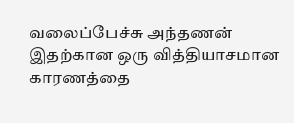வலைப்பேச்சு அந்தணன் இதற்கான ஒரு வித்தியாசமான காரணத்தை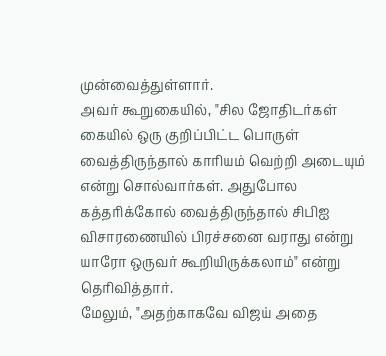முன்வைத்துள்ளார்.
அவர் கூறுகையில், "சில ஜோதிடர்கள் கையில் ஒரு குறிப்பிட்ட பொருள் வைத்திருந்தால் காரியம் வெற்றி அடையும் என்று சொல்வார்கள். அதுபோல கத்தரிக்கோல் வைத்திருந்தால் சிபிஐ விசாரணையில் பிரச்சனை வராது என்று யாரோ ஒருவர் கூறியிருக்கலாம்" என்று தெரிவித்தார்.
மேலும், "அதற்காகவே விஜய் அதை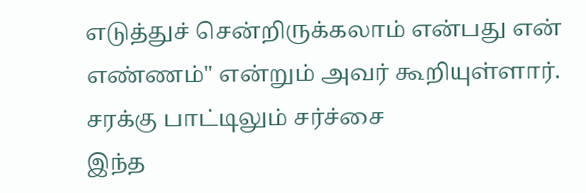எடுத்துச் சென்றிருக்கலாம் என்பது என் எண்ணம்" என்றும் அவர் கூறியுள்ளார்.
சரக்கு பாட்டிலும் சர்ச்சை
இந்த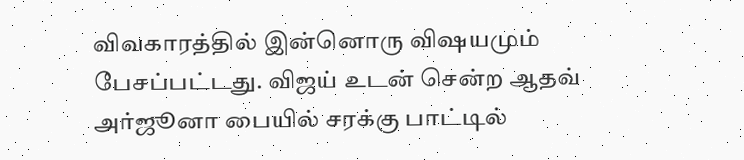விவகாரத்தில் இன்னொரு விஷயமும் பேசப்பட்டது. விஜய் உடன் சென்ற ஆதவ் அர்ஜூனா பையில் சரக்கு பாட்டில்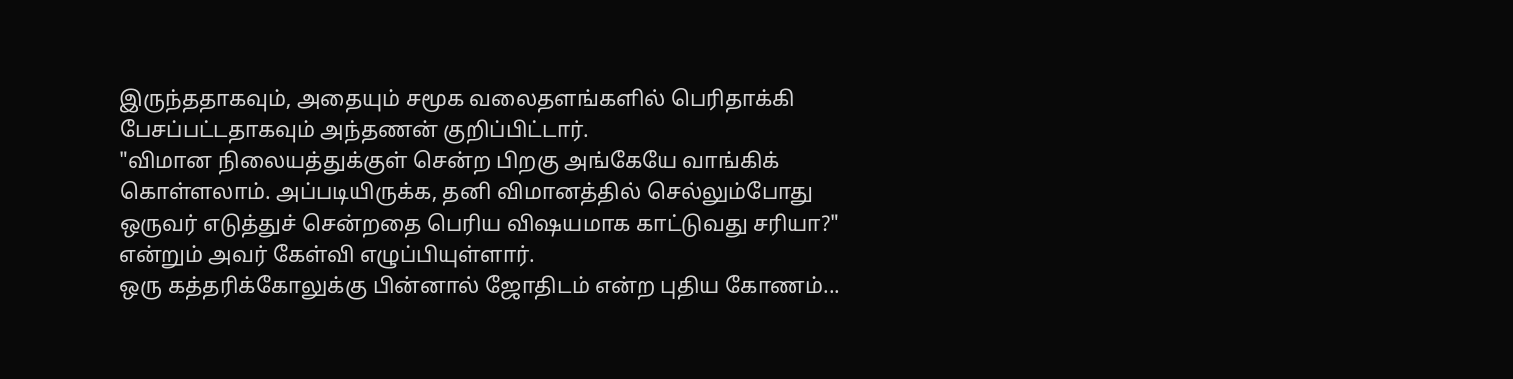இருந்ததாகவும், அதையும் சமூக வலைதளங்களில் பெரிதாக்கி பேசப்பட்டதாகவும் அந்தணன் குறிப்பிட்டார்.
"விமான நிலையத்துக்குள் சென்ற பிறகு அங்கேயே வாங்கிக் கொள்ளலாம். அப்படியிருக்க, தனி விமானத்தில் செல்லும்போது ஒருவர் எடுத்துச் சென்றதை பெரிய விஷயமாக காட்டுவது சரியா?" என்றும் அவர் கேள்வி எழுப்பியுள்ளார்.
ஒரு கத்தரிக்கோலுக்கு பின்னால் ஜோதிடம் என்ற புதிய கோணம்...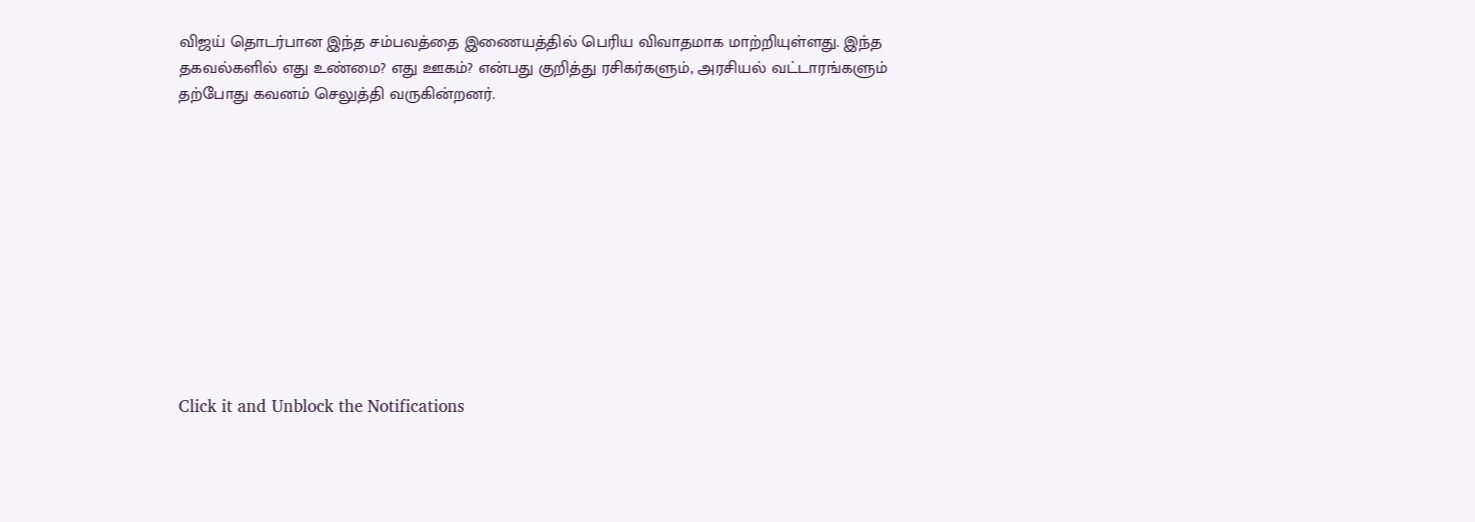விஜய் தொடர்பான இந்த சம்பவத்தை இணையத்தில் பெரிய விவாதமாக மாற்றியுள்ளது. இந்த தகவல்களில் எது உண்மை? எது ஊகம்? என்பது குறித்து ரசிகர்களும், அரசியல் வட்டாரங்களும் தற்போது கவனம் செலுத்தி வருகின்றனர்.











Click it and Unblock the Notifications